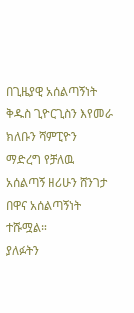በጊዜያዊ አሰልጣኝነት ቅዱስ ጊዮርጊስን እየመራ ክለቡን ሻምፒዮን ማድረግ የቻለዉ አሰልጣኝ ዘሪሁን ሸንገታ በዋና አሰልጣኝነት ተሹሟል።
ያለፉትን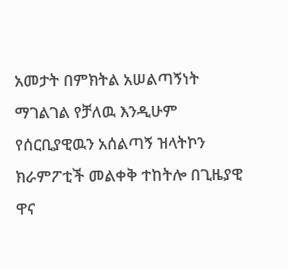አመታት በምክትል አሠልጣኝነት ማገልገል የቻለዉ እንዲሁም የሰርቢያዊዉን አሰልጣኝ ዝላትኮን ክራምፖቲች መልቀቅ ተከትሎ በጊዜያዊ ዋና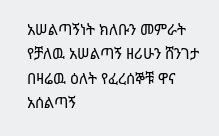አሠልጣኝነት ክለቡን መምራት የቻለዉ አሠልጣኝ ዘሪሁን ሸንገታ በዛሬዉ ዕለት የፈረሰኞቹ ዋና አሰልጣኝ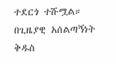ተደርጎ ተሹሟል።
በጊዜያዊ አሰልጣኝነት ቅዱስ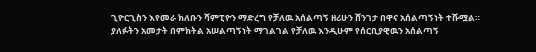ጊዮርጊስን እየመራ ክለቡን ሻምፒዮን ማድረግ የቻለዉ አሰልጣኝ ዘሪሁን ሸንገታ በዋና አሰልጣኝነት ተሹሟል።
ያለፉትን አመታት በምክትል አሠልጣኝነት ማገልገል የቻለዉ እንዲሁም የሰርቢያዊዉን አሰልጣኝ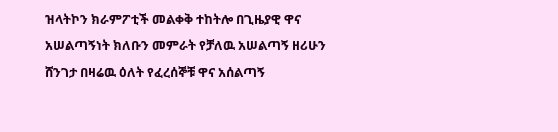ዝላትኮን ክራምፖቲች መልቀቅ ተከትሎ በጊዜያዊ ዋና አሠልጣኝነት ክለቡን መምራት የቻለዉ አሠልጣኝ ዘሪሁን ሸንገታ በዛሬዉ ዕለት የፈረሰኞቹ ዋና አሰልጣኝ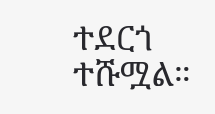ተደርጎ ተሹሟል።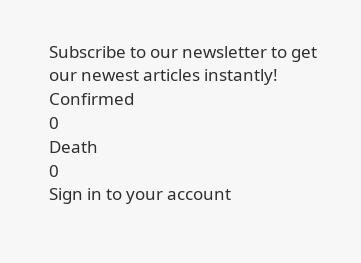Subscribe to our newsletter to get our newest articles instantly!
Confirmed
0
Death
0
Sign in to your account